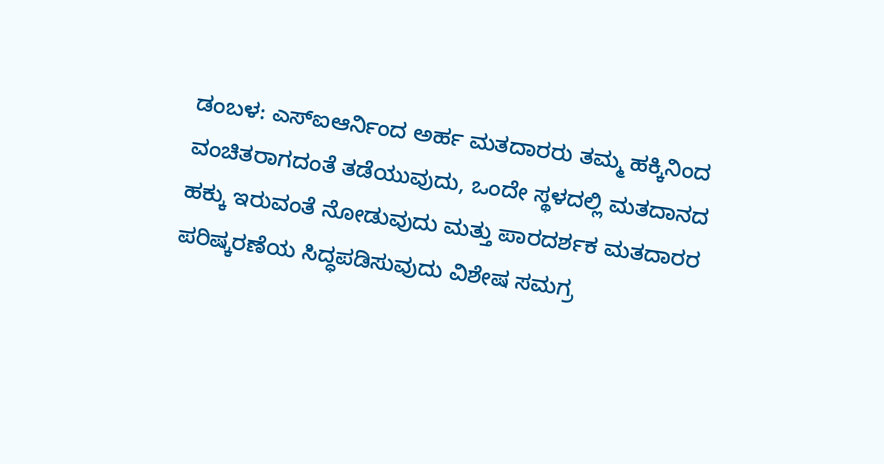ಡಂಬಳ: ಎಸ್ಐಆರ್ನಿಂದ ಅರ್ಹ ಮತದಾರರು ತಮ್ಮ ಹಕ್ಕಿನಿಂದ ವಂಚಿತರಾಗದಂತೆ ತಡೆಯುವುದು, ಒಂದೇ ಸ್ಥಳದಲ್ಲಿ ಮತದಾನದ ಹಕ್ಕು ಇರುವಂತೆ ನೋಡುವುದು ಮತ್ತು ಪಾರದರ್ಶಕ ಮತದಾರರ ಪರಿಷ್ಕರಣೆಯ ಸಿದ್ಧಪಡಿಸುವುದು ವಿಶೇಷ ಸಮಗ್ರ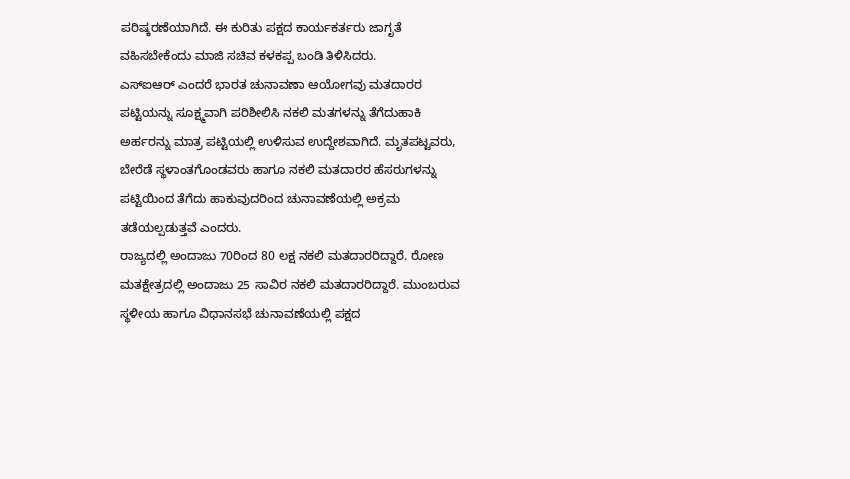ಪರಿಷ್ಕರಣೆಯಾಗಿದೆ. ಈ ಕುರಿತು ಪಕ್ಷದ ಕಾರ್ಯಕರ್ತರು ಜಾಗೃತೆ ವಹಿಸಬೇಕೆಂದು ಮಾಜಿ ಸಚಿವ ಕಳಕಪ್ಪ ಬಂಡಿ ತಿಳಿಸಿದರು.
ಎಸ್ಐಆರ್ ಎಂದರೆ ಭಾರತ ಚುನಾವಣಾ ಆಯೋಗವು ಮತದಾರರ ಪಟ್ಟಿಯನ್ನು ಸೂಕ್ಷ್ಮವಾಗಿ ಪರಿಶೀಲಿಸಿ ನಕಲಿ ಮತಗಳನ್ನು ತೆಗೆದುಹಾಕಿ ಅರ್ಹರನ್ನು ಮಾತ್ರ ಪಟ್ಟಿಯಲ್ಲಿ ಉಳಿಸುವ ಉದ್ದೇಶವಾಗಿದೆ. ಮೃತಪಟ್ಟವರು, ಬೇರೆಡೆ ಸ್ಥಳಾಂತಗೊಂಡವರು ಹಾಗೂ ನಕಲಿ ಮತದಾರರ ಹೆಸರುಗಳನ್ನು ಪಟ್ಟಿಯಿಂದ ತೆಗೆದು ಹಾಕುವುದರಿಂದ ಚುನಾವಣೆಯಲ್ಲಿ ಅಕ್ರಮ ತಡೆಯಲ್ಪಡುತ್ತವೆ ಎಂದರು.
ರಾಜ್ಯದಲ್ಲಿ ಅಂದಾಜು 70ರಿಂದ 80 ಲಕ್ಷ ನಕಲಿ ಮತದಾರರಿದ್ದಾರೆ. ರೋಣ ಮತಕ್ಷೇತ್ರದಲ್ಲಿ ಅಂದಾಜು 25 ಸಾವಿರ ನಕಲಿ ಮತದಾರರಿದ್ದಾರೆ. ಮುಂಬರುವ ಸ್ಥಳೀಯ ಹಾಗೂ ವಿಧಾನಸಭೆ ಚುನಾವಣೆಯಲ್ಲಿ ಪಕ್ಷದ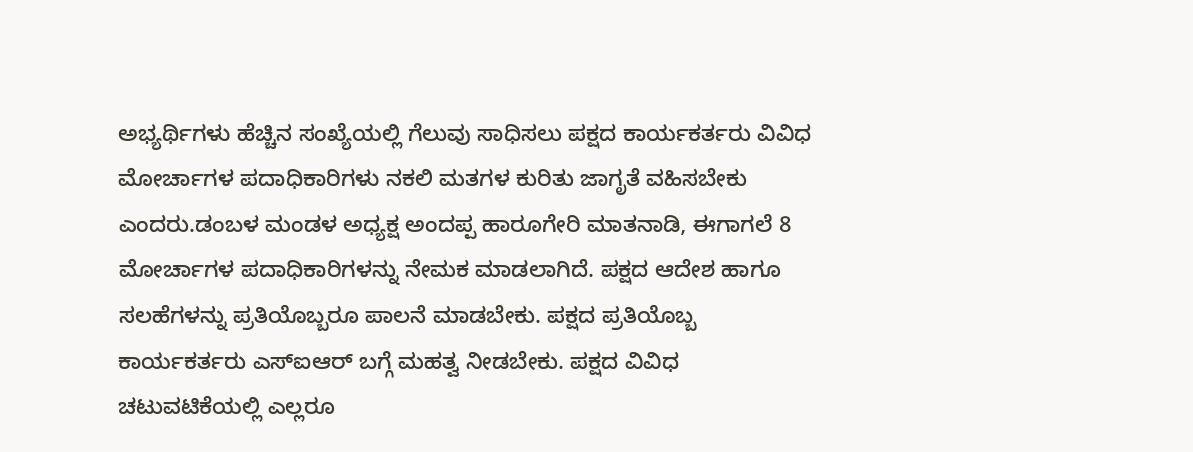ಅಭ್ಯರ್ಥಿಗಳು ಹೆಚ್ಚಿನ ಸಂಖ್ಯೆಯಲ್ಲಿ ಗೆಲುವು ಸಾಧಿಸಲು ಪಕ್ಷದ ಕಾರ್ಯಕರ್ತರು ವಿವಿಧ ಮೋರ್ಚಾಗಳ ಪದಾಧಿಕಾರಿಗಳು ನಕಲಿ ಮತಗಳ ಕುರಿತು ಜಾಗೃತೆ ವಹಿಸಬೇಕು ಎಂದರು.ಡಂಬಳ ಮಂಡಳ ಅಧ್ಯಕ್ಷ ಅಂದಪ್ಪ ಹಾರೂಗೇರಿ ಮಾತನಾಡಿ, ಈಗಾಗಲೆ 8 ಮೋರ್ಚಾಗಳ ಪದಾಧಿಕಾರಿಗಳನ್ನು ನೇಮಕ ಮಾಡಲಾಗಿದೆ. ಪಕ್ಷದ ಆದೇಶ ಹಾಗೂ ಸಲಹೆಗಳನ್ನು ಪ್ರತಿಯೊಬ್ಬರೂ ಪಾಲನೆ ಮಾಡಬೇಕು. ಪಕ್ಷದ ಪ್ರತಿಯೊಬ್ಬ ಕಾರ್ಯಕರ್ತರು ಎಸ್ಐಆರ್ ಬಗ್ಗೆ ಮಹತ್ವ ನೀಡಬೇಕು. ಪಕ್ಷದ ವಿವಿಧ ಚಟುವಟಿಕೆಯಲ್ಲಿ ಎಲ್ಲರೂ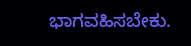ಭಾಗವಹಿಸಬೇಕು.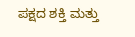ಪಕ್ಷದ ಶಕ್ತಿ ಮತ್ತು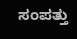ಸಂಪತ್ತು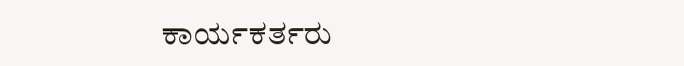ಕಾರ್ಯಕರ್ತರು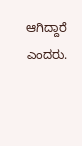ಆಗಿದ್ದಾರೆ ಎಂದರು.